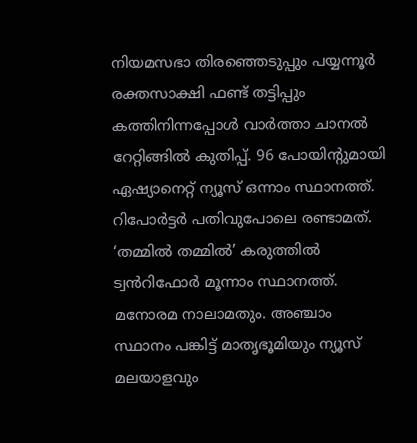നിയമസഭാ തിരഞ്ഞെടുപ്പും പയ്യന്നൂർ രക്തസാക്ഷി ഫണ്ട് തട്ടിപ്പും കത്തിനിന്നപ്പോൾ വാർത്താ ചാനൽ റേറ്റിങ്ങിൽ കുതിപ്പ്. 96 പോയിന്റുമായി ഏഷ്യാനെറ്റ് ന്യൂസ് ഒന്നാം സ്ഥാനത്ത്. റിപോർട്ടർ പതിവുപോലെ രണ്ടാമത്. ‘തമ്മിൽ തമ്മിൽ’ കരുത്തിൽ ട്വൻറിഫോർ മൂന്നാം സ്ഥാനത്ത്. മനോരമ നാലാമതും. അഞ്ചാം സ്ഥാനം പങ്കിട്ട് മാതൃഭൂമിയും ന്യൂസ് മലയാളവും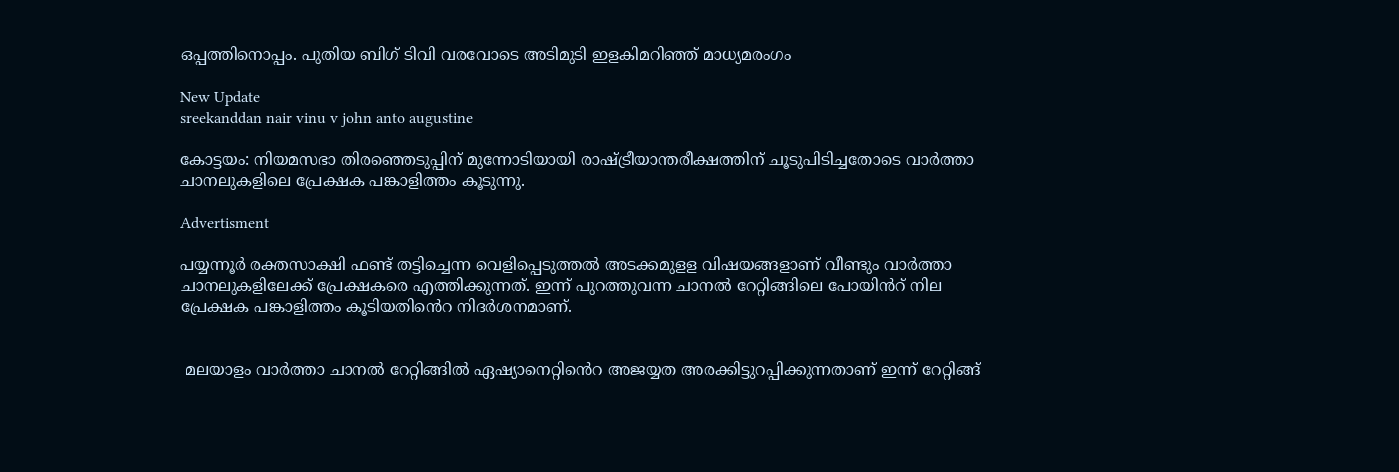ഒപ്പത്തിനൊപ്പം. പുതിയ ബിഗ് ടിവി വരവോടെ അടിമുടി ഇളകിമറിഞ്ഞ് മാധ്യമരംഗം

New Update
sreekanddan nair vinu v john anto augustine

കോട്ടയം: നിയമസഭാ തിരഞ്ഞെടുപ്പിന് മുന്നോടിയായി രാഷ്ട്രീയാന്തരീക്ഷത്തിന് ചൂടുപിടിച്ചതോടെ വാർത്താ ചാനലുകളിലെ പ്രേക്ഷക പങ്കാളിത്തം കൂടുന്നു.

Advertisment

പയ്യന്നൂർ രക്തസാക്ഷി ഫണ്ട് തട്ടിച്ചെന്ന വെളിപ്പെടുത്തൽ അടക്കമുളള വിഷയങ്ങളാണ് വീണ്ടും വാർത്താ ചാനലുകളിലേക്ക് പ്രേക്ഷകരെ എത്തിക്കുന്നത്. ഇന്ന് പുറത്തുവന്ന ചാനൽ റേറ്റിങ്ങിലെ പോയിൻറ് നില പ്രേക്ഷക പങ്കാളിത്തം കൂടിയതിൻെറ നിദർശനമാണ്.


 മലയാളം വാർത്താ ചാനൽ റേറ്റിങ്ങിൽ ഏഷ്യാനെറ്റിൻെറ അജയ്യത അരക്കിട്ടുറപ്പിക്കുന്നതാണ് ഇന്ന് റേറ്റിങ്ങ്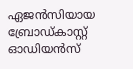ഏജൻസിയായ ബ്രോഡ്കാസ്റ്റ് ഓഡിയൻസ്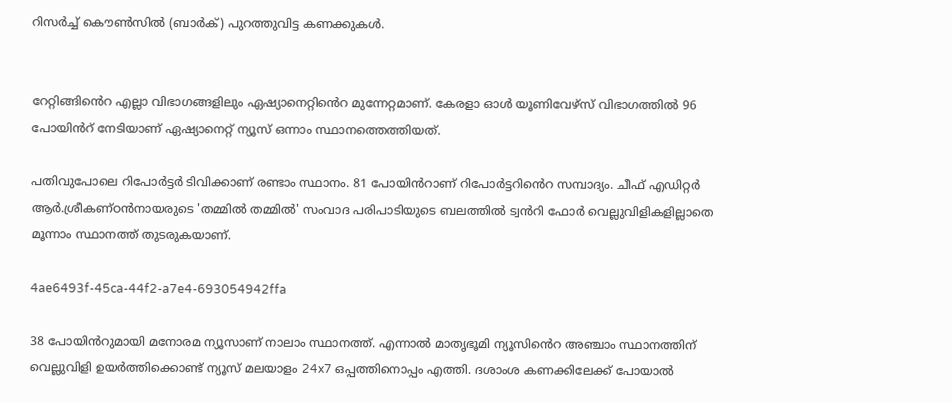റിസർച്ച് കൌൺസിൽ (ബാർക്) പുറത്തുവിട്ട കണക്കുകൾ.


റേറ്റിങ്ങിൻെറ എല്ലാ വിഭാഗങ്ങളിലും ഏഷ്യാനെറ്റിൻെറ മുന്നേറ്റമാണ്. കേരളാ ഓൾ യൂണിവേഴ്സ് വിഭാഗത്തിൽ 96 പോയിൻറ് നേടിയാണ് ഏഷ്യാനെറ്റ് ന്യൂസ് ഒന്നാം സ്ഥാനത്തെത്തിയത്.

പതിവുപോലെ റിപോർട്ടർ ടിവിക്കാണ് രണ്ടാം സ്ഥാനം. 81 പോയിൻറാണ് റിപോർട്ടറിൻെറ സമ്പാദ്യം. ചീഫ് എഡിറ്റർ ആർ.ശ്രീകണ്ഠൻനായരുടെ 'തമ്മിൽ തമ്മിൽ' സംവാദ പരിപാടിയുടെ ബലത്തിൽ ട്വൻറി ഫോർ വെല്ലുവിളികളില്ലാതെ മൂന്നാം സ്ഥാനത്ത് തുടരുകയാണ്.

4ae6493f-45ca-44f2-a7e4-693054942ffa

38 പോയിൻറുമായി മനോരമ ന്യൂസാണ് നാലാം സ്ഥാനത്ത്. എന്നാൽ മാതൃഭൂമി ന്യൂസിൻെറ അഞ്ചാം സ്ഥാനത്തിന് വെല്ലുവിളി ഉയർത്തിക്കൊണ്ട് ന്യൂസ് മലയാളം 24x7 ഒപ്പത്തിനൊപ്പം എത്തി. ദശാംശ കണക്കിലേക്ക് പോയാൽ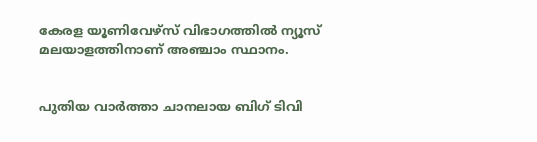കേരള യൂണിവേഴ്സ് വിഭാഗത്തിൽ ന്യൂസ് മലയാളത്തിനാണ് അഞ്ചാം സ്ഥാനം.


പുതിയ വാർത്താ ചാനലായ ബിഗ് ടിവി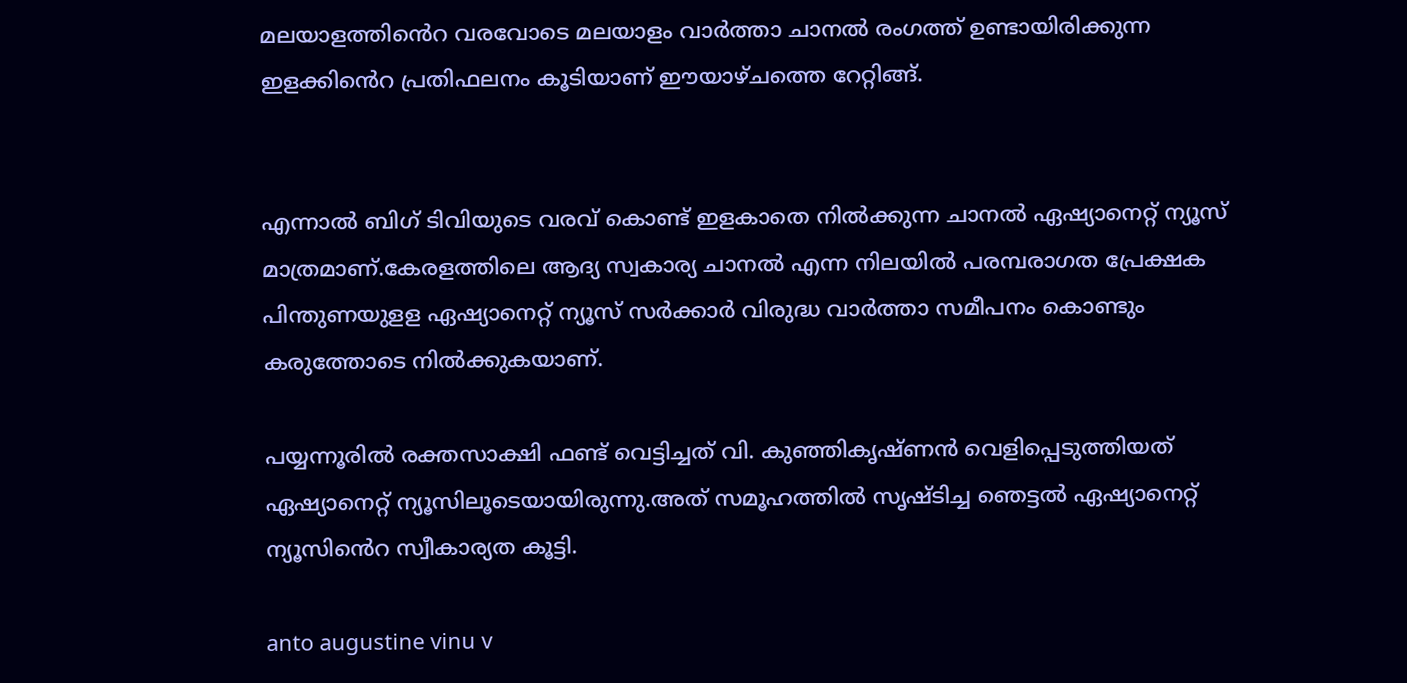മലയാളത്തിൻെറ വരവോടെ മലയാളം വാർത്താ ചാനൽ രംഗത്ത് ഉണ്ടായിരിക്കുന്ന ഇളക്കിൻെറ പ്രതിഫലനം കൂടിയാണ് ഈയാഴ്ചത്തെ റേറ്റിങ്ങ്.


എന്നാൽ ബിഗ് ടിവിയുടെ വരവ് കൊണ്ട് ഇളകാതെ നിൽക്കുന്ന ചാനൽ ഏഷ്യാനെറ്റ് ന്യൂസ് മാത്രമാണ്.കേരളത്തിലെ ആദ്യ സ്വകാര്യ ചാനൽ എന്ന നിലയിൽ പരമ്പരാഗത പ്രേക്ഷക പിന്തുണയുളള ഏഷ്യാനെറ്റ് ന്യൂസ് സർക്കാർ വിരുദ്ധ വാർത്താ സമീപനം കൊണ്ടും കരുത്തോടെ നിൽക്കുകയാണ്.

പയ്യന്നൂരിൽ രക്തസാക്ഷി ഫണ്ട് വെട്ടിച്ചത് വി. കുഞ്ഞികൃഷ്ണൻ വെളിപ്പെടുത്തിയത് ഏഷ്യാനെറ്റ് ന്യൂസിലൂടെയായിരുന്നു.അത് സമൂഹത്തിൽ സൃഷ്ടിച്ച ഞെട്ടൽ ഏഷ്യാനെറ്റ് ന്യൂസിൻെറ സ്വീകാര്യത കൂട്ടി.

anto augustine vinu v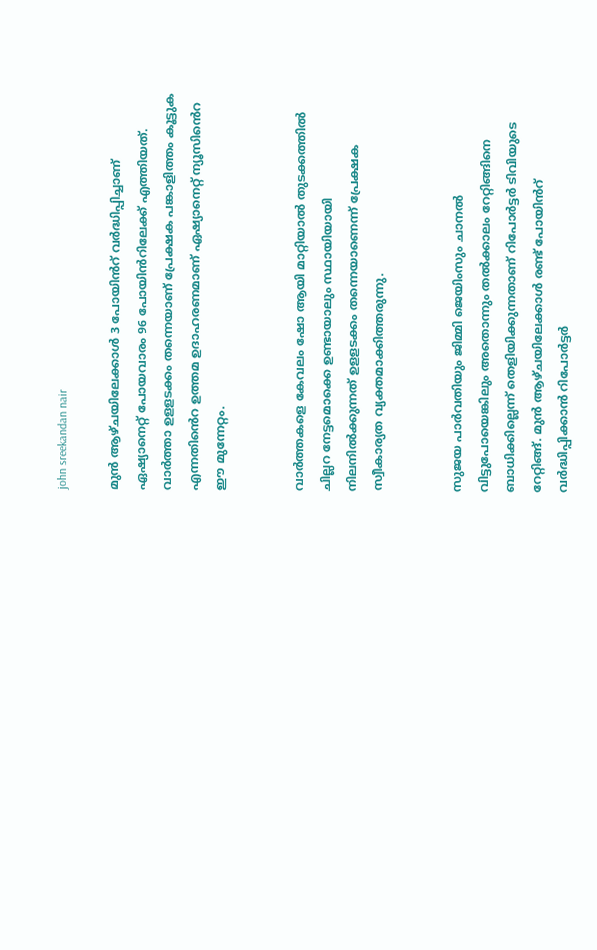john sreekandan nair

മുൻ ആഴ്ചയിലേക്കാൾ 3 പോയിൻറ് വർദ്ധിപ്പിച്ചാണ് ഏഷ്യാനെറ്റ് പോയവാരം 96 പോയിൻറിലേക്ക് എത്തിയത്. വാർത്താ ഉളളടക്കം തന്നെയാണ് പ്രേക്ഷക പങ്കാളിത്തം കൂട്ടുക എന്നതിൻെറ ഉത്തമ ഉദാഹരണമാണ് ഏഷ്യാനെറ്റ് ന്യൂസിൻെറ ഈ മുന്നേറ്റം.


വാർത്തകളെ കേവലം ഷോ ആയി മാറ്റിയാൽ തുടക്കത്തിൽ ചില്ലറ നേട്ടമൊക്കെ ഉണ്ടായാലും സ്ഥായിയായി നിലനിൽക്കുന്നത് ഉളളടക്കം തന്നെയാണെന്ന് പ്രേക്ഷക സ്വീകാര്യത വ്യക്തമാക്കിത്തരുന്നു.


സുജയ പാർവതിയും ജിമ്മി ജെയിംസും ചാനൽ വിട്ടുപോയെങ്കിലും അതൊന്നും തൽക്കാലം റേറ്റിങ്ങിനെ ബാധിക്കില്ലെന്ന് തെളിയിക്കുന്നതാണ് റിപോർട്ടർ ടിവിയുടെ റേറ്റിങ്ങ്. മുൻ ആഴ്ചയിലേക്കാൾ രണ്ട് പോയിൻറ് വർദ്ധിപ്പിക്കാൻ റിപോർട്ടർ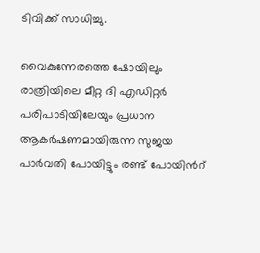ടിവിക്ക് സാധിച്ചു.

വൈകുന്നേരത്തെ ഷോയിലും രാത്രിയിലെ മീറ്റ ദി എഡിറ്റർ പരിപാടിയിലേയും പ്രധാന ആകർഷണമായിരുന്ന സുജയ പാർവതി പോയിട്ടും രണ്ട് പോയിൻറ്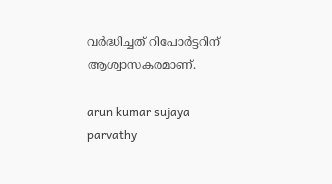വർദ്ധിച്ചത് റിപോർട്ടറിന് ആശ്വാസകരമാണ്.

arun kumar sujaya parvathy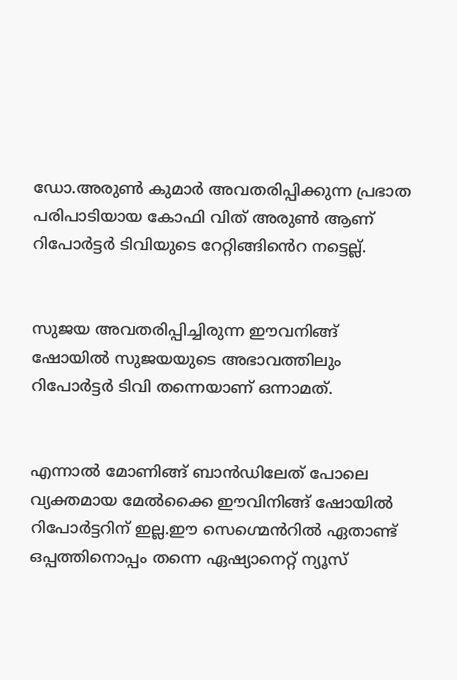ഡോ.അരുൺ കുമാർ അവതരിപ്പിക്കുന്ന പ്രഭാത പരിപാടിയായ കോഫി വിത് അരുൺ ആണ് റിപോർട്ടർ ടിവിയുടെ റേറ്റിങ്ങിൻെറ നട്ടെല്ല്.


സുജയ അവതരിപ്പിച്ചിരുന്ന ഈവനിങ്ങ് ഷോയിൽ സുജയയുടെ അഭാവത്തിലും റിപോർട്ടർ ടിവി തന്നെയാണ് ഒന്നാമത്.


എന്നാൽ മോണിങ്ങ് ബാൻഡിലേത് പോലെ വ്യക്തമായ മേൽക്കൈ ഈവിനിങ്ങ് ഷോയിൽ റിപോർട്ടറിന് ഇല്ല.ഈ സെഗ്മെൻറിൽ ഏതാണ്ട് ഒപ്പത്തിനൊപ്പം തന്നെ ഏഷ്യാനെറ്റ് ന്യൂസ്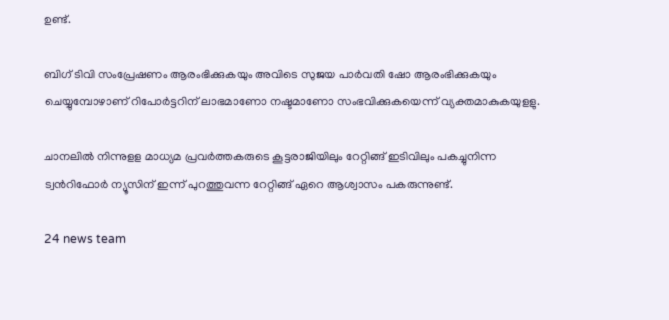ഉണ്ട്.

ബിഗ് ടിവി സംപ്രേഷണം ആരംഭിക്കുകയും അവിടെ സുജയ പാർവതി ഷോ ആരംഭിക്കുകയും ചെയ്യുമ്പോഴാണ് റിപോർട്ടറിന് ലാഭമാണോ നഷ്ടമാണോ സംഭവിക്കുകയെന്ന് വ്യക്തമാകുകയുളളു.

ചാനലിൽ നിന്നുളള മാധ്യമ പ്രവർത്തകരുടെ കൂട്ടരാജിയിലും റേറ്റിങ്ങ് ഇടിവിലും പകച്ചുനിന്ന ട്വൻറിഫോർ ന്യൂസിന് ഇന്ന് പുറത്തുവന്ന റേറ്റിങ്ങ് ഏറെ ആശ്വാസം പകരുന്നുണ്ട്.

24 news team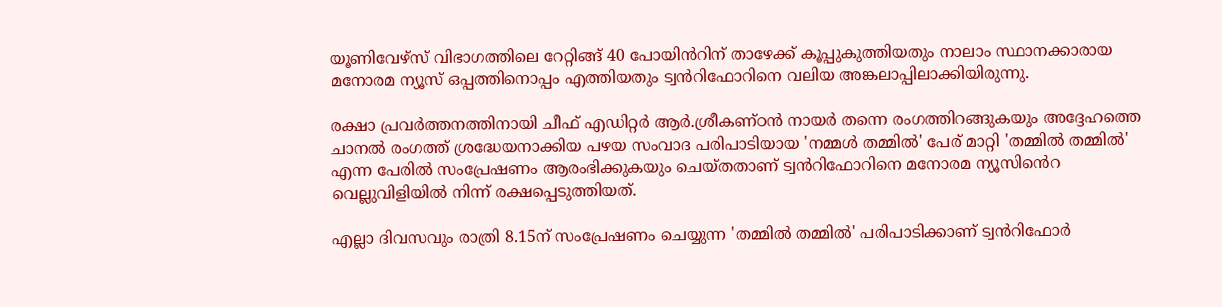യൂണിവേഴ്സ് വിഭാഗത്തിലെ റേറ്റിങ്ങ് 40 പോയിൻറിന് താഴേക്ക് കൂപ്പുകുത്തിയതും നാലാം സ്ഥാനക്കാരായ മനോരമ ന്യൂസ് ഒപ്പത്തിനൊപ്പം എത്തിയതും ട്വൻറിഫോറിനെ വലിയ അങ്കലാപ്പിലാക്കിയിരുന്നു.

രക്ഷാ പ്രവർത്തനത്തിനായി ചീഫ് എഡിറ്റർ ആർ.ശ്രീകണ്ഠൻ നായർ തന്നെ രംഗത്തിറങ്ങുകയും അദ്ദേഹത്തെ ചാനൽ രംഗത്ത് ശ്രദ്ധേയനാക്കിയ പഴയ സംവാദ പരിപാടിയായ 'നമ്മൾ തമ്മിൽ' പേര് മാറ്റി 'തമ്മിൽ തമ്മിൽ' എന്ന പേരിൽ സംപ്രേഷണം ആരംഭിക്കുകയും ചെയ്തതാണ് ട്വൻറിഫോറിനെ മനോരമ ന്യൂസിൻെറ വെല്ലുവിളിയിൽ നിന്ന് രക്ഷപ്പെടുത്തിയത്.

എല്ലാ ദിവസവും രാത്രി 8.15ന് സംപ്രേഷണം ചെയ്യുന്ന 'തമ്മിൽ തമ്മിൽ' പരിപാടിക്കാണ് ട്വൻറിഫോർ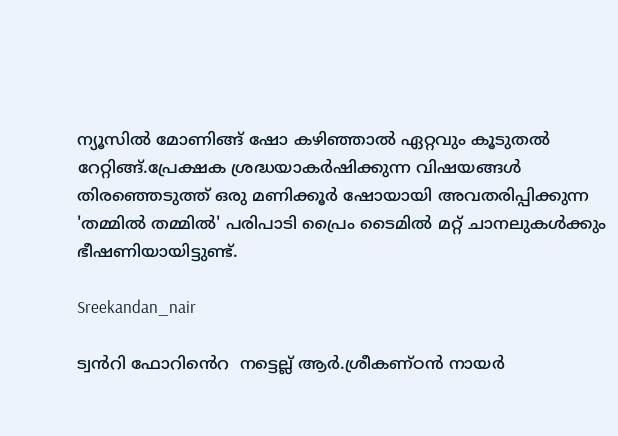ന്യൂസിൽ മോണിങ്ങ് ഷോ കഴിഞ്ഞാൽ ഏറ്റവും കൂടുതൽ റേറ്റിങ്ങ്.പ്രേക്ഷക ശ്രദ്ധയാകർഷിക്കുന്ന വിഷയങ്ങൾ തിരഞ്ഞെടുത്ത് ഒരു മണിക്കൂർ ഷോയായി അവതരിപ്പിക്കുന്ന 'തമ്മിൽ തമ്മിൽ' പരിപാടി പ്രൈം ടൈമിൽ മറ്റ് ചാനലുകൾക്കും ഭീഷണിയായിട്ടുണ്ട്.

Sreekandan_nair

ട്വൻറി ഫോറിൻെറ  നട്ടെല്ല് ആർ.ശ്രീകണ്ഠൻ നായർ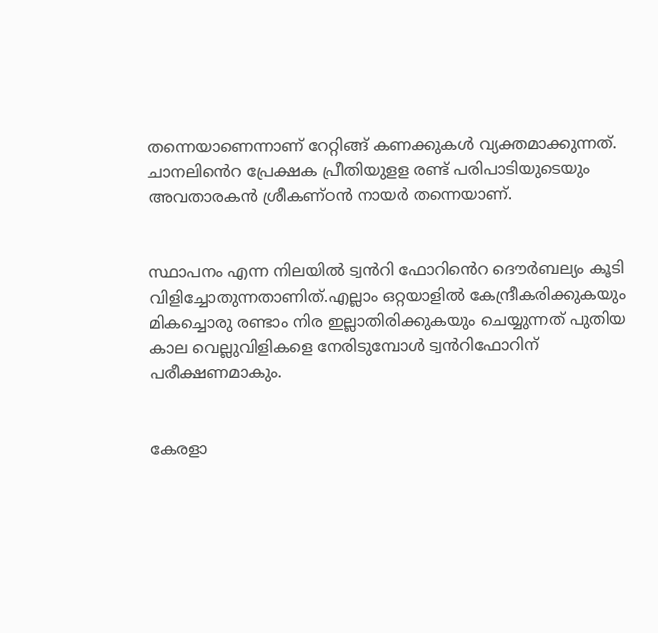തന്നെയാണെന്നാണ് റേറ്റിങ്ങ് കണക്കുകൾ വ്യക്തമാക്കുന്നത്. ചാനലിൻെറ പ്രേക്ഷക പ്രീതിയുളള രണ്ട് പരിപാടിയുടെയും അവതാരകൻ ശ്രീകണ്ഠൻ നായർ തന്നെയാണ്.


സ്ഥാപനം എന്ന നിലയിൽ ട്വൻറി ഫോറിൻെറ ദൌർബല്യം കൂടി വിളിച്ചോതുന്നതാണിത്.എല്ലാം ഒറ്റയാളിൽ കേന്ദ്രീകരിക്കുകയും മികച്ചൊരു രണ്ടാം നിര ഇല്ലാതിരിക്കുകയും ചെയ്യുന്നത് പുതിയ കാല വെല്ലുവിളികളെ നേരിടുമ്പോൾ ട്വൻറിഫോറിന് പരീക്ഷണമാകും.


കേരളാ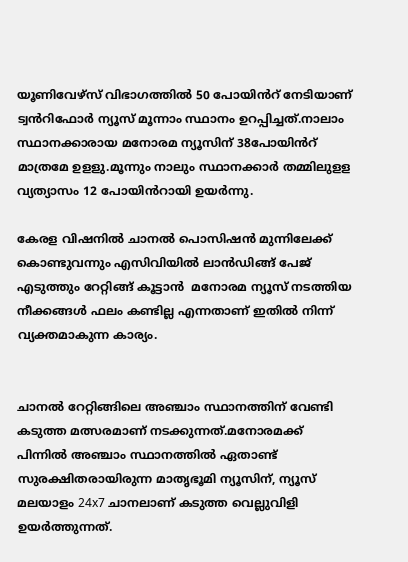യൂണിവേഴ്സ് വിഭാഗത്തിൽ 50 പോയിൻറ് നേടിയാണ് ട്വൻറിഫോർ ന്യൂസ് മൂന്നാം സ്ഥാനം ഉറപ്പിച്ചത്.നാലാം സ്ഥാനക്കാരായ മനോരമ ന്യൂസിന് 38പോയിൻറ് മാത്രമേ ഉളളു.മൂന്നും നാലും സ്ഥാനക്കാർ തമ്മിലുളള വ്യത്യാസം 12 പോയിൻറായി ഉയർന്നു.

കേരള വിഷനിൽ ചാനൽ പൊസിഷൻ മുന്നിലേക്ക് കൊണ്ടുവന്നും എസിവിയിൽ ലാൻഡിങ്ങ് പേജ് എടുത്തും റേറ്റിങ്ങ് കൂട്ടാൻ  മനോരമ ന്യൂസ് നടത്തിയ നീക്കങ്ങൾ ഫലം കണ്ടില്ല എന്നതാണ് ഇതിൽ നിന്ന് വ്യക്തമാകുന്ന കാര്യം.


ചാനൽ റേറ്റിങ്ങിലെ അഞ്ചാം സ്ഥാനത്തിന് വേണ്ടി കടുത്ത മത്സരമാണ് നടക്കുന്നത്.മനോരമക്ക് പിന്നിൽ അഞ്ചാം സ്ഥാനത്തിൽ ഏതാണ്ട് സുരക്ഷിതരായിരുന്ന മാതൃഭൂമി ന്യൂസിന്, ന്യൂസ് മലയാളം 24x7 ചാനലാണ് കടുത്ത വെല്ലുവിളി ഉയർത്തുന്നത്.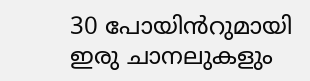30 പോയിൻറുമായി ഇരു ചാനലുകളും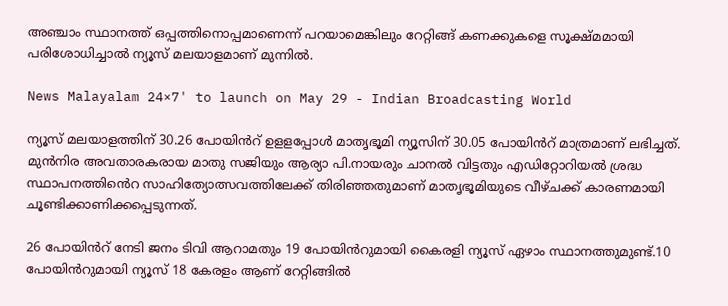അഞ്ചാം സ്ഥാനത്ത് ഒപ്പത്തിനൊപ്പമാണെന്ന് പറയാമെങ്കിലും റേറ്റിങ്ങ് കണക്കുകളെ സൂക്ഷ്മമായി പരിശോധിച്ചാൽ ന്യൂസ് മലയാളമാണ് മുന്നിൽ.

News Malayalam 24×7' to launch on May 29 - Indian Broadcasting World

ന്യൂസ് മലയാളത്തിന് 30.26 പോയിൻറ് ഉളളപ്പോൾ മാതൃഭൂമി ന്യൂസിന് 30.05 പോയിൻറ് മാത്രമാണ് ലഭിച്ചത്. മുൻനിര അവതാരകരായ മാതു സജിയും ആര്യാ പി.നായരും ചാനൽ വിട്ടതും എഡിറ്റോറിയൽ ശ്രദ്ധ  സ്ഥാപനത്തിൻെറ സാഹിത്യോത്സവത്തിലേക്ക് തിരിഞ്ഞതുമാണ് മാതൃഭൂമിയുടെ വീഴ്ചക്ക് കാരണമായി ചൂണ്ടിക്കാണിക്കപ്പെടുന്നത്.

26 പോയിൻറ് നേടി ജനം ടിവി ആറാമതും 19 പോയിൻറുമായി കൈരളി ന്യൂസ് ഏഴാം സ്ഥാനത്തുമുണ്ട്.10 പോയിൻറുമായി ന്യൂസ് 18 കേരളം ആണ് റേറ്റിങ്ങിൽ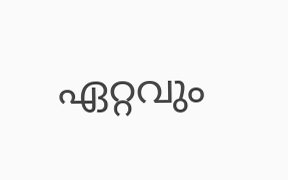ഏറ്റവും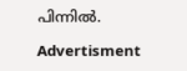പിന്നിൽ.

Advertisment